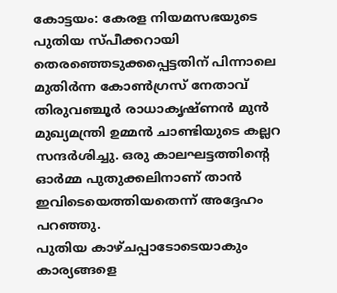കോട്ടയം: കേരള നിയമസഭയുടെ പുതിയ സ്പീക്കറായി തെരഞ്ഞെടുക്കപ്പെട്ടതിന് പിന്നാലെ മുതിർന്ന കോൺഗ്രസ് നേതാവ് തിരുവഞ്ചൂർ രാധാകൃഷ്ണൻ മുൻ മുഖ്യമന്ത്രി ഉമ്മൻ ചാണ്ടിയുടെ കല്ലറ സന്ദർശിച്ചു. ഒരു കാലഘട്ടത്തിന്റെ ഓർമ്മ പുതുക്കലിനാണ് താൻ ഇവിടെയെത്തിയതെന്ന് അദ്ദേഹം പറഞ്ഞു.
പുതിയ കാഴ്ചപ്പാടോടെയാകും കാര്യങ്ങളെ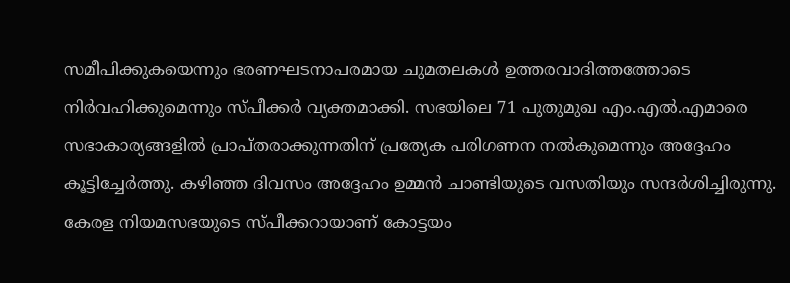സമീപിക്കുകയെന്നും ഭരണഘടനാപരമായ ചുമതലകൾ ഉത്തരവാദിത്തത്തോടെ നിർവഹിക്കുമെന്നും സ്പീക്കർ വ്യക്തമാക്കി. സഭയിലെ 71 പുതുമുഖ എം.എൽ.എമാരെ സഭാകാര്യങ്ങളിൽ പ്രാപ്തരാക്കുന്നതിന് പ്രത്യേക പരിഗണന നൽകുമെന്നും അദ്ദേഹം കൂട്ടിച്ചേർത്തു. കഴിഞ്ഞ ദിവസം അദ്ദേഹം ഉമ്മൻ ചാണ്ടിയുടെ വസതിയും സന്ദർശിച്ചിരുന്നു.
കേരള നിയമസഭയുടെ സ്പീക്കറായാണ് കോട്ടയം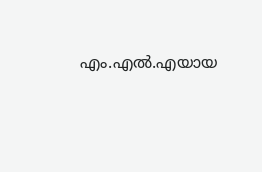എം.എൽ.എയായ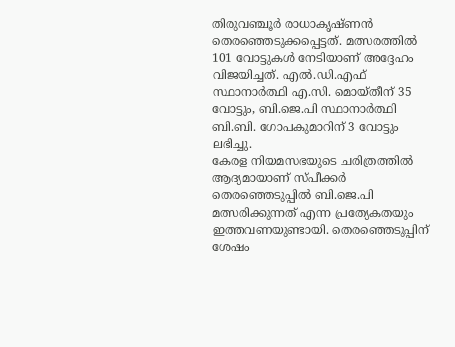തിരുവഞ്ചൂർ രാധാകൃഷ്ണൻ തെരഞ്ഞെടുക്കപ്പെട്ടത്. മത്സരത്തിൽ 101 വോട്ടുകൾ നേടിയാണ് അദ്ദേഹം വിജയിച്ചത്. എൽ.ഡി.എഫ് സ്ഥാനാർത്ഥി എ.സി. മൊയ്തീന് 35 വോട്ടും, ബി.ജെ.പി സ്ഥാനാർത്ഥി ബി.ബി. ഗോപകുമാറിന് 3 വോട്ടും ലഭിച്ചു.
കേരള നിയമസഭയുടെ ചരിത്രത്തിൽ ആദ്യമായാണ് സ്പീക്കർ തെരഞ്ഞെടുപ്പിൽ ബി.ജെ.പി മത്സരിക്കുന്നത് എന്ന പ്രത്യേകതയും ഇത്തവണയുണ്ടായി. തെരഞ്ഞെടുപ്പിന് ശേഷം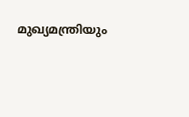മുഖ്യമന്ത്രിയും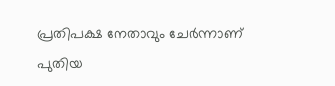പ്രതിപക്ഷ നേതാവും ചേർന്നാണ് പുതിയ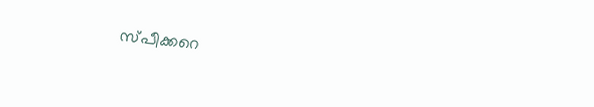സ്പീക്കറെ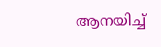ആനയിച്ച്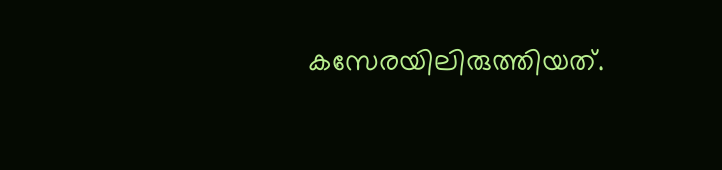കസേരയിലിരുത്തിയത്.